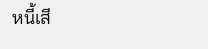หนี้เสี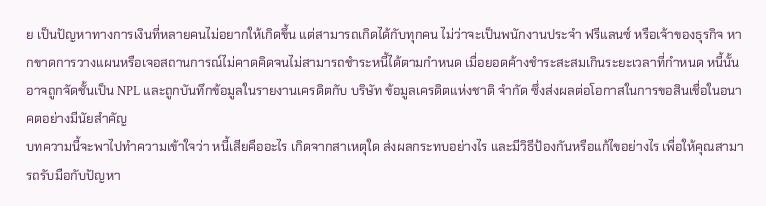ย เป็นปัญหาทางการเงินที่หลายคนไม่อยากให้เกิดขึ้น แต่สามารถเกิดได้กับทุกคน ไม่ว่าจะเป็นพนักงานประจำ ฟรีแลนซ์ หรือเจ้าของธุรกิจ หากขาดการวางแผนหรือเจอสถานการณ์ไม่คาดคิดจนไม่สามารถชำระหนี้ได้ตามกำหนด เมื่อยอดค้างชำระสะสมเกินระยะเวลาที่กำหนด หนี้นั้นอาจถูกจัดชั้นเป็น NPL และถูกบันทึกข้อมูลในรายงานเครดิตกับ บริษัท ข้อมูลเครดิตแห่งชาติ จำกัด ซึ่งส่งผลต่อโอกาสในการขอสินเชื่อในอนาคตอย่างมีนัยสำคัญ
บทความนี้จะพาไปทำความเข้าใจว่า หนี้เสียคืออะไร เกิดจากสาเหตุใด ส่งผลกระทบอย่างไร และมีวิธีป้องกันหรือแก้ไขอย่างไร เพื่อให้คุณสามารถรับมือกับปัญหา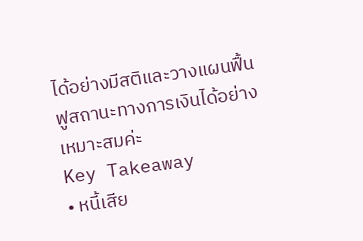ได้อย่างมีสติและวางแผนฟื้นฟูสถานะทางการเงินได้อย่างเหมาะสมค่ะ
Key Takeaway
• หนี้เสีย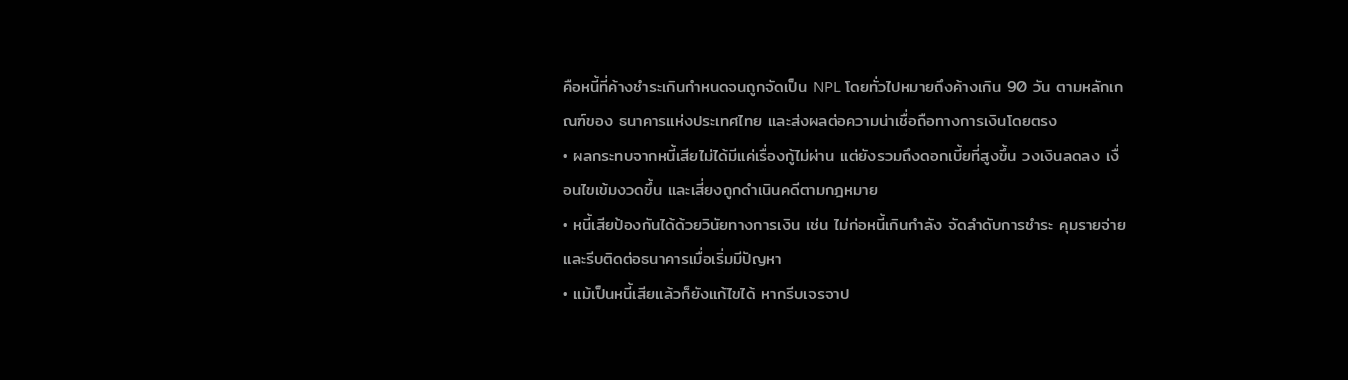คือหนี้ที่ค้างชำระเกินกำหนดจนถูกจัดเป็น NPL โดยทั่วไปหมายถึงค้างเกิน 90 วัน ตามหลักเกณฑ์ของ ธนาคารแห่งประเทศไทย และส่งผลต่อความน่าเชื่อถือทางการเงินโดยตรง
• ผลกระทบจากหนี้เสียไม่ได้มีแค่เรื่องกู้ไม่ผ่าน แต่ยังรวมถึงดอกเบี้ยที่สูงขึ้น วงเงินลดลง เงื่อนไขเข้มงวดขึ้น และเสี่ยงถูกดำเนินคดีตามกฎหมาย
• หนี้เสียป้องกันได้ด้วยวินัยทางการเงิน เช่น ไม่ก่อหนี้เกินกำลัง จัดลำดับการชำระ คุมรายจ่าย และรีบติดต่อธนาคารเมื่อเริ่มมีปัญหา
• แม้เป็นหนี้เสียแล้วก็ยังแก้ไขได้ หากรีบเจรจาป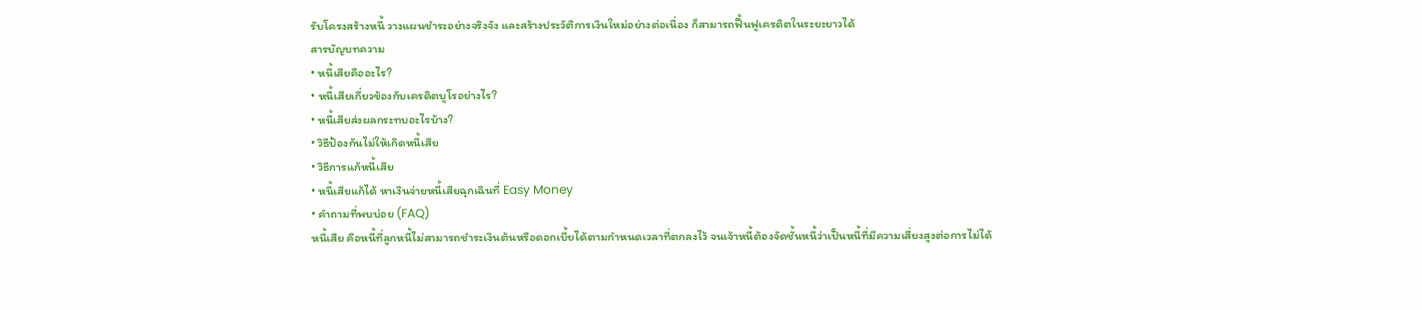รับโครงสร้างหนี้ วางแผนชำระอย่างจริงจัง และสร้างประวัติการเงินใหม่อย่างต่อเนื่อง ก็สามารถฟื้นฟูเครดิตในระยะยาวได้
สารบัญบทความ
• หนี้เสียคืออะไร?
• หนี้เสียเกี่ยวข้องกับเครดิตบูโรอย่างไร?
• หนี้เสียส่งผลกระทบอะไรบ้าง?
• วิธีป้องกันไม่ให้เกิดหนี้เสีย
• วิธีการแก้หนี้เสีย
• หนี้เสียแก้ได้ หาเงินจ่ายหนี้เสียฉุกเฉินที่ Easy Money
• คำถามที่พบบ่อย (FAQ)
หนี้เสีย คือหนี้ที่ลูกหนี้ไม่สามารถชำระเงินต้นหรือดอกเบี้ยได้ตามกำหนดเวลาที่ตกลงไว้ จนเจ้าหนี้ต้องจัดชั้นหนี้ว่าเป็นหนี้ที่มีความเสี่ยงสูงต่อการไม่ได้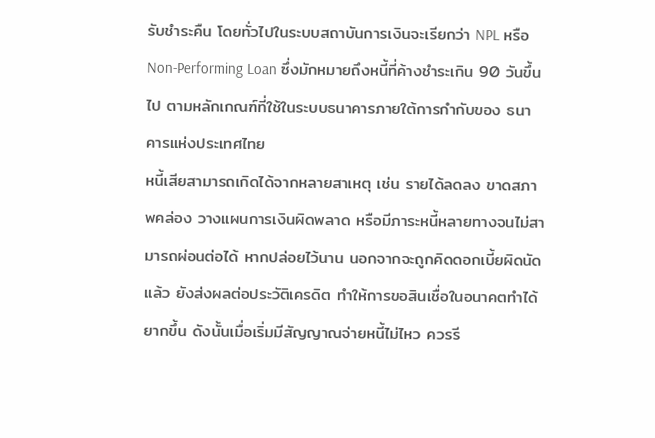รับชำระคืน โดยทั่วไปในระบบสถาบันการเงินจะเรียกว่า NPL หรือ Non-Performing Loan ซึ่งมักหมายถึงหนี้ที่ค้างชำระเกิน 90 วันขึ้นไป ตามหลักเกณฑ์ที่ใช้ในระบบธนาคารภายใต้การกำกับของ ธนาคารแห่งประเทศไทย
หนี้เสียสามารถเกิดได้จากหลายสาเหตุ เช่น รายได้ลดลง ขาดสภาพคล่อง วางแผนการเงินผิดพลาด หรือมีภาระหนี้หลายทางจนไม่สามารถผ่อนต่อได้ หากปล่อยไว้นาน นอกจากจะถูกคิดดอกเบี้ยผิดนัดแล้ว ยังส่งผลต่อประวัติเครดิต ทำให้การขอสินเชื่อในอนาคตทำได้ยากขึ้น ดังนั้นเมื่อเริ่มมีสัญญาณจ่ายหนี้ไม่ไหว ควรรี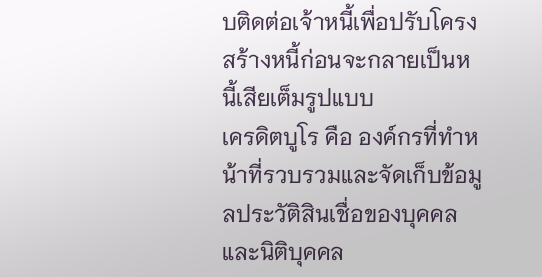บติดต่อเจ้าหนี้เพื่อปรับโครงสร้างหนี้ก่อนจะกลายเป็นหนี้เสียเต็มรูปแบบ
เครดิตบูโร คือ องค์กรที่ทำหน้าที่รวบรวมและจัดเก็บข้อมูลประวัติสินเชื่อของบุคคลและนิติบุคคล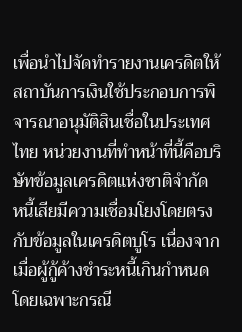เพื่อนำไปจัดทำรายงานเครดิตให้สถาบันการเงินใช้ประกอบการพิจารณาอนุมัติสินเชื่อในประเทศไทย หน่วยงานที่ทำหน้าที่นี้คือบริษัทข้อมูลเครดิตแห่งชาติจำกัด
หนี้เสียมีความเชื่อมโยงโดยตรงกับข้อมูลในเครดิตบูโร เนื่องจากเมื่อผู้กู้ค้างชำระหนี้เกินกำหนด โดยเฉพาะกรณี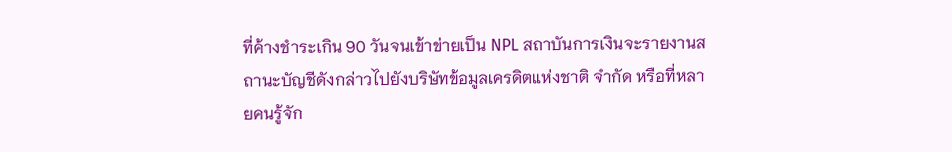ที่ค้างชำระเกิน 90 วันจนเข้าข่ายเป็น NPL สถาบันการเงินจะรายงานสถานะบัญชีดังกล่าวไปยังบริษัทข้อมูลเครดิตแห่งชาติ จำกัด หรือที่หลายคนรู้จัก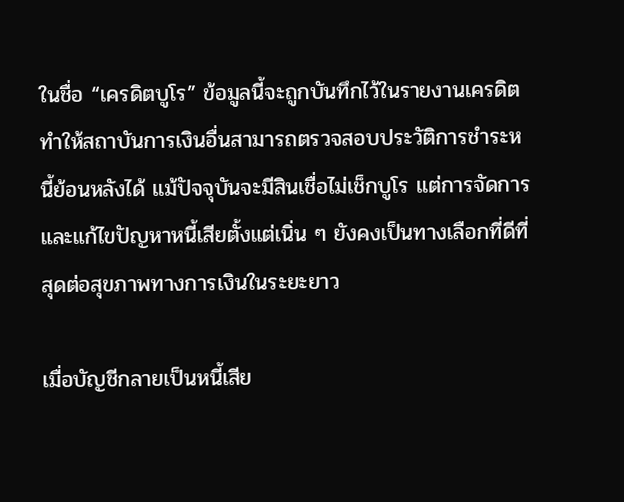ในชื่อ “เครดิตบูโร” ข้อมูลนี้จะถูกบันทึกไว้ในรายงานเครดิต ทำให้สถาบันการเงินอื่นสามารถตรวจสอบประวัติการชำระหนี้ย้อนหลังได้ แม้ปัจจุบันจะมีสินเชื่อไม่เช็กบูโร แต่การจัดการและแก้ไขปัญหาหนี้เสียตั้งแต่เนิ่น ๆ ยังคงเป็นทางเลือกที่ดีที่สุดต่อสุขภาพทางการเงินในระยะยาว

เมื่อบัญชีกลายเป็นหนี้เสีย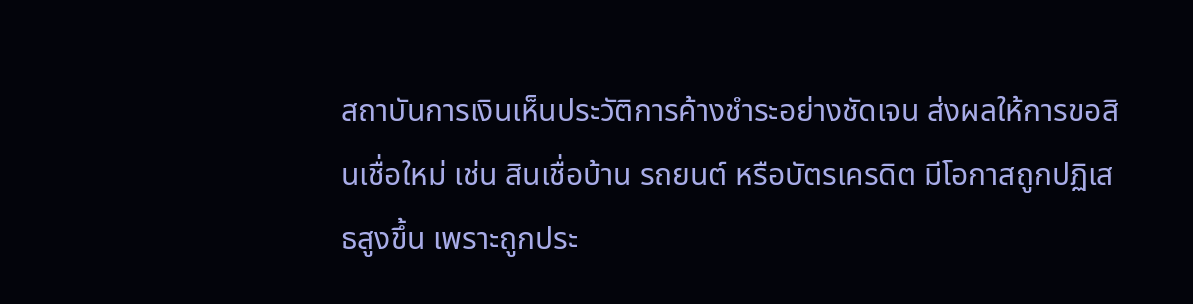สถาบันการเงินเห็นประวัติการค้างชำระอย่างชัดเจน ส่งผลให้การขอสินเชื่อใหม่ เช่น สินเชื่อบ้าน รถยนต์ หรือบัตรเครดิต มีโอกาสถูกปฏิเสธสูงขึ้น เพราะถูกประ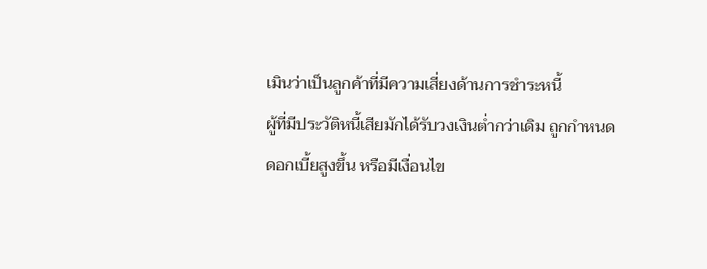เมินว่าเป็นลูกค้าที่มีความเสี่ยงด้านการชำระหนี้
ผู้ที่มีประวัติหนี้เสียมักได้รับวงเงินต่ำกว่าเดิม ถูกกำหนดดอกเบี้ยสูงขึ้น หรือมีเงื่อนไข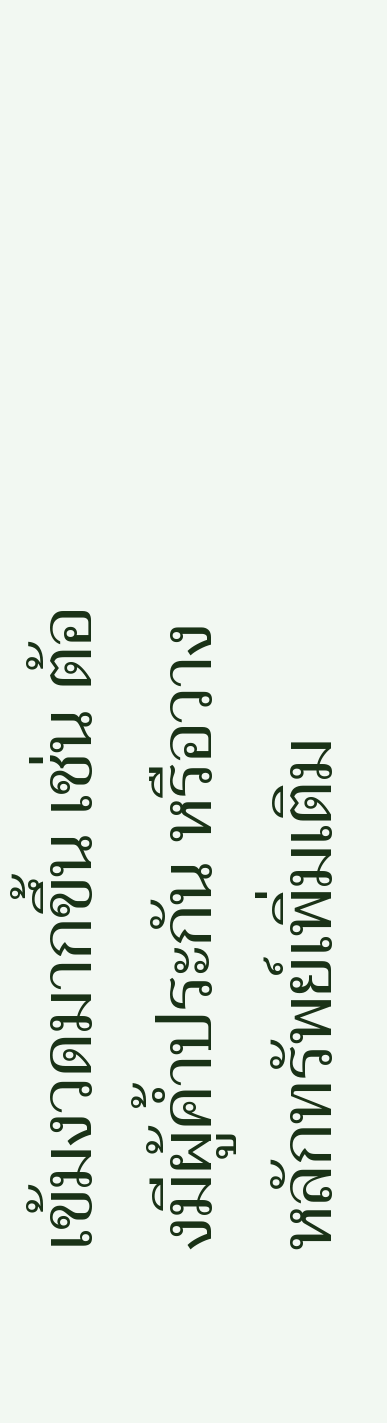เข้มงวดมากขึ้น เช่น ต้องมีผู้ค้ำประกัน หรือวางหลักทรัพย์เพิ่มเติม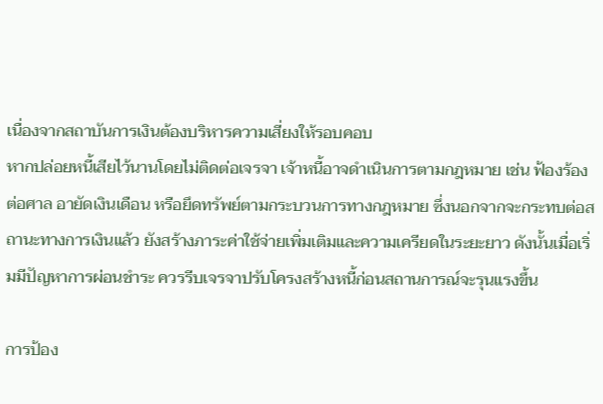เนื่องจากสถาบันการเงินต้องบริหารความเสี่ยงให้รอบคอบ
หากปล่อยหนี้เสียไว้นานโดยไม่ติดต่อเจรจา เจ้าหนี้อาจดำเนินการตามกฎหมาย เช่น ฟ้องร้องต่อศาล อายัดเงินเดือน หรือยึดทรัพย์ตามกระบวนการทางกฎหมาย ซึ่งนอกจากจะกระทบต่อสถานะทางการเงินแล้ว ยังสร้างภาระค่าใช้จ่ายเพิ่มเติมและความเครียดในระยะยาว ดังนั้นเมื่อเริ่มมีปัญหาการผ่อนชำระ ควรรีบเจรจาปรับโครงสร้างหนี้ก่อนสถานการณ์จะรุนแรงขึ้น

การป้อง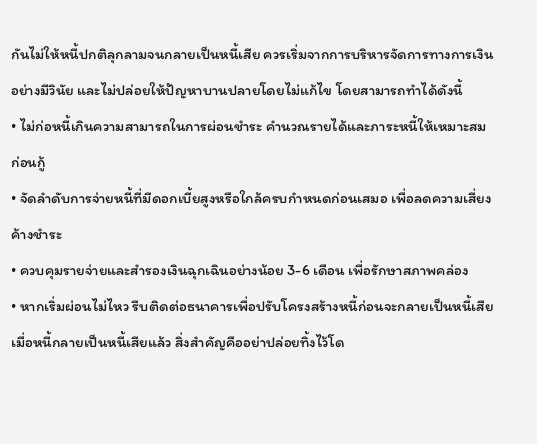กันไม่ให้หนี้ปกติลุกลามจนกลายเป็นหนี้เสีย ควรเริ่มจากการบริหารจัดการทางการเงินอย่างมีวินัย และไม่ปล่อยให้ปัญหาบานปลายโดยไม่แก้ไข โดยสามารถทำได้ดังนี้
• ไม่ก่อหนี้เกินความสามารถในการผ่อนชำระ คำนวณรายได้และภาระหนี้ให้เหมาะสมก่อนกู้
• จัดลำดับการจ่ายหนี้ที่มีดอกเบี้ยสูงหรือใกล้ครบกำหนดก่อนเสมอ เพื่อลดความเสี่ยงค้างชำระ
• ควบคุมรายจ่ายและสำรองเงินฉุกเฉินอย่างน้อย 3-6 เดือน เพื่อรักษาสภาพคล่อง
• หากเริ่มผ่อนไม่ไหว รีบติดต่อธนาคารเพื่อปรับโครงสร้างหนี้ก่อนจะกลายเป็นหนี้เสีย
เมื่อหนี้กลายเป็นหนี้เสียแล้ว สิ่งสำคัญคืออย่าปล่อยทิ้งไว้โด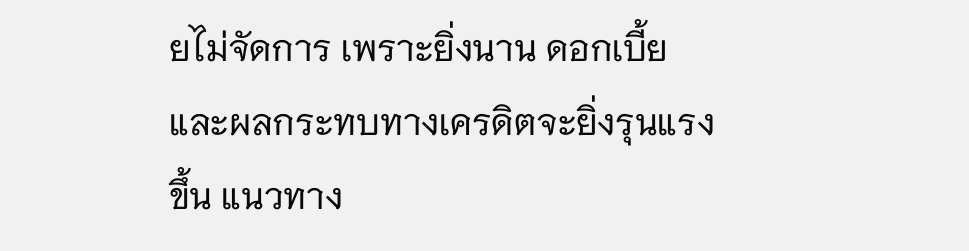ยไม่จัดการ เพราะยิ่งนาน ดอกเบี้ยและผลกระทบทางเครดิตจะยิ่งรุนแรงขึ้น แนวทาง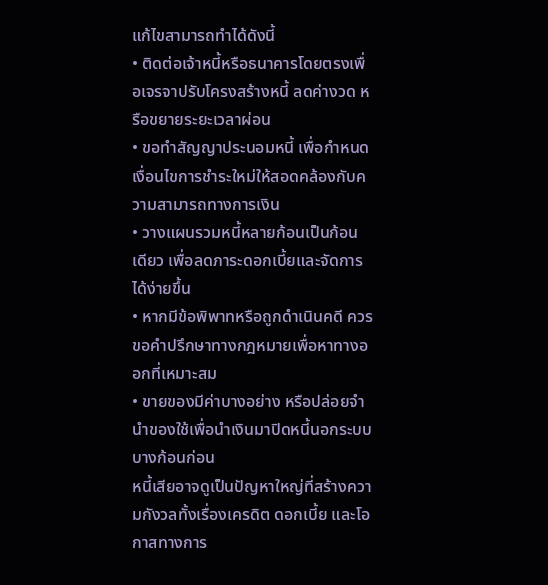แก้ไขสามารถทำได้ดังนี้
• ติดต่อเจ้าหนี้หรือธนาคารโดยตรงเพื่อเจรจาปรับโครงสร้างหนี้ ลดค่างวด หรือขยายระยะเวลาผ่อน
• ขอทำสัญญาประนอมหนี้ เพื่อกำหนดเงื่อนไขการชำระใหม่ให้สอดคล้องกับความสามารถทางการเงิน
• วางแผนรวมหนี้หลายก้อนเป็นก้อนเดียว เพื่อลดภาระดอกเบี้ยและจัดการได้ง่ายขึ้น
• หากมีข้อพิพาทหรือถูกดำเนินคดี ควรขอคำปรึกษาทางกฎหมายเพื่อหาทางออกที่เหมาะสม
• ขายของมีค่าบางอย่าง หรือปล่อยจำนำของใช้เพื่อนำเงินมาปิดหนี้นอกระบบบางก้อนก่อน
หนี้เสียอาจดูเป็นปัญหาใหญ่ที่สร้างความกังวลทั้งเรื่องเครดิต ดอกเบี้ย และโอกาสทางการ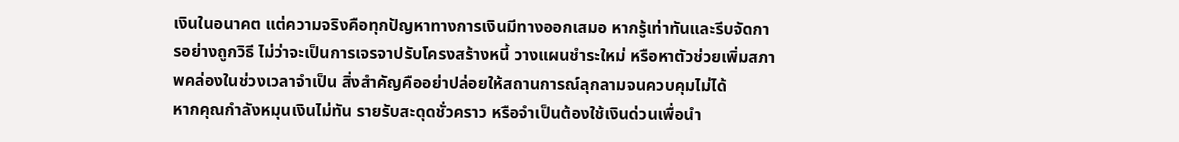เงินในอนาคต แต่ความจริงคือทุกปัญหาทางการเงินมีทางออกเสมอ หากรู้เท่าทันและรีบจัดการอย่างถูกวิธี ไม่ว่าจะเป็นการเจรจาปรับโครงสร้างหนี้ วางแผนชำระใหม่ หรือหาตัวช่วยเพิ่มสภาพคล่องในช่วงเวลาจำเป็น สิ่งสำคัญคืออย่าปล่อยให้สถานการณ์ลุกลามจนควบคุมไม่ได้
หากคุณกำลังหมุนเงินไม่ทัน รายรับสะดุดชั่วคราว หรือจำเป็นต้องใช้เงินด่วนเพื่อนำ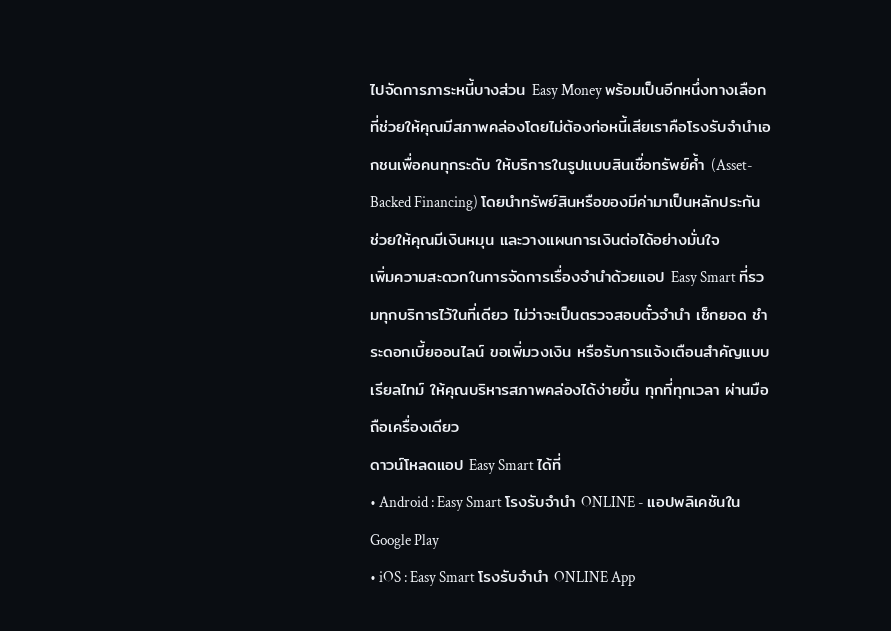ไปจัดการภาระหนี้บางส่วน Easy Money พร้อมเป็นอีกหนึ่งทางเลือกที่ช่วยให้คุณมีสภาพคล่องโดยไม่ต้องก่อหนี้เสียเราคือโรงรับจำนำเอกชนเพื่อคนทุกระดับ ให้บริการในรูปแบบสินเชื่อทรัพย์ค้ำ (Asset-Backed Financing) โดยนำทรัพย์สินหรือของมีค่ามาเป็นหลักประกัน ช่วยให้คุณมีเงินหมุน และวางแผนการเงินต่อได้อย่างมั่นใจ
เพิ่มความสะดวกในการจัดการเรื่องจำนำด้วยแอป Easy Smart ที่รวมทุกบริการไว้ในที่เดียว ไม่ว่าจะเป็นตรวจสอบตั๋วจำนำ เช็กยอด ชำระดอกเบี้ยออนไลน์ ขอเพิ่มวงเงิน หรือรับการแจ้งเตือนสำคัญแบบเรียลไทม์ ให้คุณบริหารสภาพคล่องได้ง่ายขึ้น ทุกที่ทุกเวลา ผ่านมือถือเครื่องเดียว
ดาวน์โหลดแอป Easy Smart ได้ที่
• Android : Easy Smart โรงรับจำนำ ONLINE - แอปพลิเคชันใน Google Play
• iOS : Easy Smart โรงรับจำนำ ONLINE App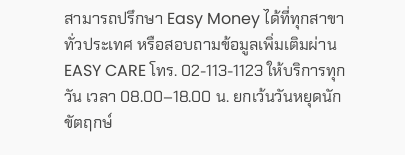สามารถปรึกษา Easy Money ได้ที่ทุกสาขาทั่วประเทศ หรือสอบถามข้อมูลเพิ่มเติมผ่าน EASY CARE โทร. 02-113-1123 ให้บริการทุกวัน เวลา 08.00–18.00 น. ยกเว้นวันหยุดนักขัตฤกษ์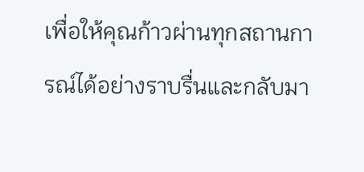เพื่อให้คุณก้าวผ่านทุกสถานการณ์ได้อย่างราบรื่นและกลับมา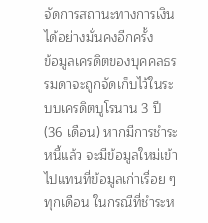จัดการสถานะทางการเงินได้อย่างมั่นคงอีกครั้ง
ข้อมูลเครดิตของบุคคลธรรมดาจะถูกจัดเก็บไว้ในระบบเครดิตบูโรนาน 3 ปี (36 เดือน) หากมีการชำระหนี้แล้ว จะมีข้อมูลใหม่เข้าไปแทนที่ข้อมูลเก่าเรื่อย ๆ ทุกเดือน ในกรณีที่ชำระห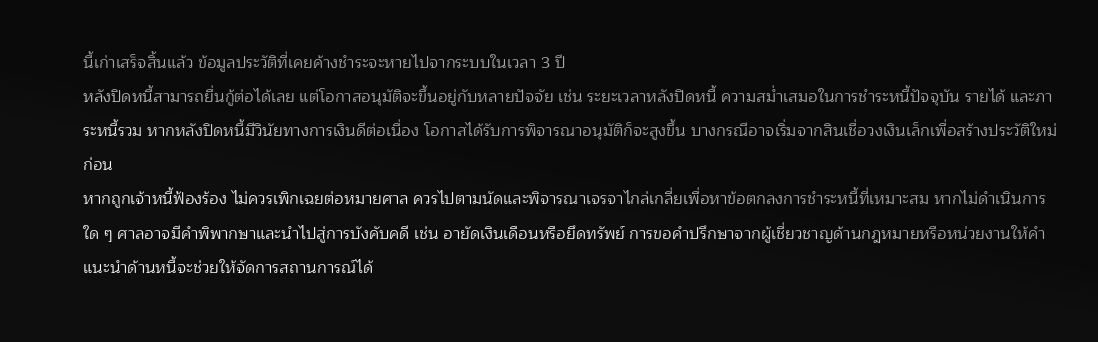นี้เก่าเสร็จสิ้นแล้ว ข้อมูลประวัติที่เคยค้างชำระจะหายไปจากระบบในเวลา 3 ปี
หลังปิดหนี้สามารถยื่นกู้ต่อได้เลย แต่โอกาสอนุมัติจะขึ้นอยู่กับหลายปัจจัย เช่น ระยะเวลาหลังปิดหนี้ ความสม่ำเสมอในการชำระหนี้ปัจจุบัน รายได้ และภาระหนี้รวม หากหลังปิดหนี้มีวินัยทางการเงินดีต่อเนื่อง โอกาสได้รับการพิจารณาอนุมัติก็จะสูงขึ้น บางกรณีอาจเริ่มจากสินเชื่อวงเงินเล็กเพื่อสร้างประวัติใหม่ก่อน
หากถูกเจ้าหนี้ฟ้องร้อง ไม่ควรเพิกเฉยต่อหมายศาล ควรไปตามนัดและพิจารณาเจรจาไกล่เกลี่ยเพื่อหาข้อตกลงการชำระหนี้ที่เหมาะสม หากไม่ดำเนินการใด ๆ ศาลอาจมีคำพิพากษาและนำไปสู่การบังคับคดี เช่น อายัดเงินเดือนหรือยึดทรัพย์ การขอคำปรึกษาจากผู้เชี่ยวชาญด้านกฎหมายหรือหน่วยงานให้คำแนะนำด้านหนี้จะช่วยให้จัดการสถานการณ์ได้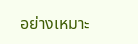อย่างเหมาะ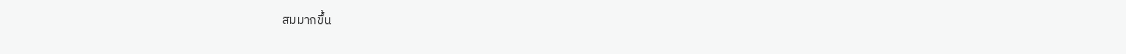สมมากขึ้น